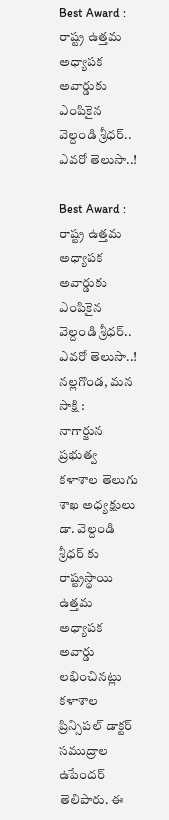Best Award : రాష్ట్ర ఉత్తమ అధ్యాపక అవార్డుకు ఎంపికైన వెల్దండి శ్రీధర్.. ఎవరో తెలుసా..!

Best Award : రాష్ట్ర ఉత్తమ అధ్యాపక అవార్డుకు ఎంపికైన వెల్దండి శ్రీధర్.. ఎవరో తెలుసా..!
నల్లగొండ, మన సాక్షి :
నాగార్జున ప్రభుత్వ కళాశాల తెలుగు శాఖ అధ్యక్షులు డా. వెల్దండి శ్రీధర్ కు రాష్ట్రస్థాయి ఉత్తమ అధ్యాపక అవార్డు లభించినట్లు కళాశాల ప్రిన్సిపల్ డాక్టర్ సముద్రాల ఉపేందర్ తెలిపారు. ఈ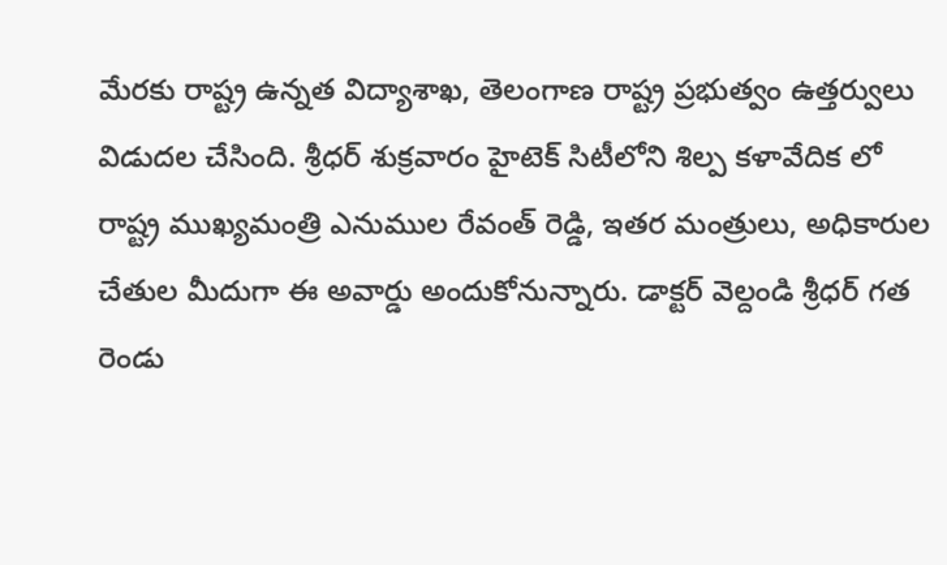మేరకు రాష్ట్ర ఉన్నత విద్యాశాఖ, తెలంగాణ రాష్ట్ర ప్రభుత్వం ఉత్తర్వులు విడుదల చేసింది. శ్రీధర్ శుక్రవారం హైటెక్ సిటీలోని శిల్ప కళావేదిక లో రాష్ట్ర ముఖ్యమంత్రి ఎనుముల రేవంత్ రెడ్డి, ఇతర మంత్రులు, అధికారుల చేతుల మీదుగా ఈ అవార్డు అందుకోనున్నారు. డాక్టర్ వెల్దండి శ్రీధర్ గత రెండు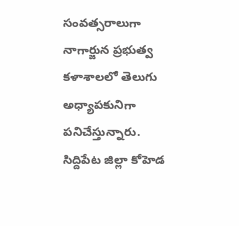సంవత్సరాలుగా నాగార్జున ప్రభుత్వ కళాశాలలో తెలుగు అధ్యాపకునిగా పనిచేస్తున్నారు.
సిద్దిపేట జిల్లా కోహెడ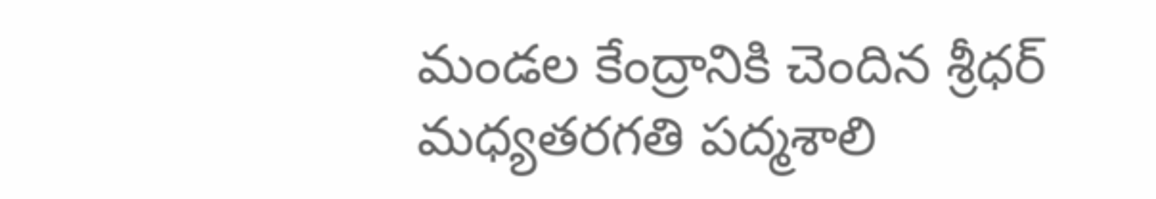మండల కేంద్రానికి చెందిన శ్రీధర్ మధ్యతరగతి పద్మశాలి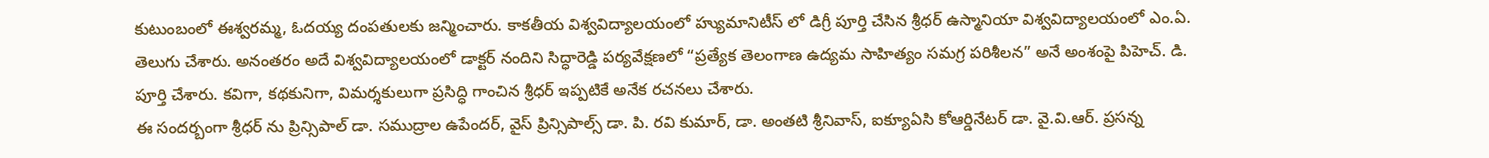కుటుంబంలో ఈశ్వరమ్మ, ఓదయ్య దంపతులకు జన్మించారు. కాకతీయ విశ్వవిద్యాలయంలో హ్యుమానిటీస్ లో డిగ్రీ పూర్తి చేసిన శ్రీధర్ ఉస్మానియా విశ్వవిద్యాలయంలో ఎం.ఏ. తెలుగు చేశారు. అనంతరం అదే విశ్వవిద్యాలయంలో డాక్టర్ నందిని సిద్ధారెడ్డి పర్యవేక్షణలో “ప్రత్యేక తెలంగాణ ఉద్యమ సాహిత్యం సమగ్ర పరిశీలన” అనే అంశంపై పిహెచ్. డి. పూర్తి చేశారు. కవిగా, కథకునిగా, విమర్శకులుగా ప్రసిద్ధి గాంచిన శ్రీధర్ ఇప్పటికే అనేక రచనలు చేశారు.
ఈ సందర్బంగా శ్రీధర్ ను ప్రిన్సిపాల్ డా. సముద్రాల ఉపేందర్, వైస్ ప్రిన్సిపాల్స్ డా. పి. రవి కుమార్, డా. అంతటి శ్రీనివాస్, ఐక్యూఏసి కోఆర్డినేటర్ డా. వై.వి.ఆర్. ప్రసన్న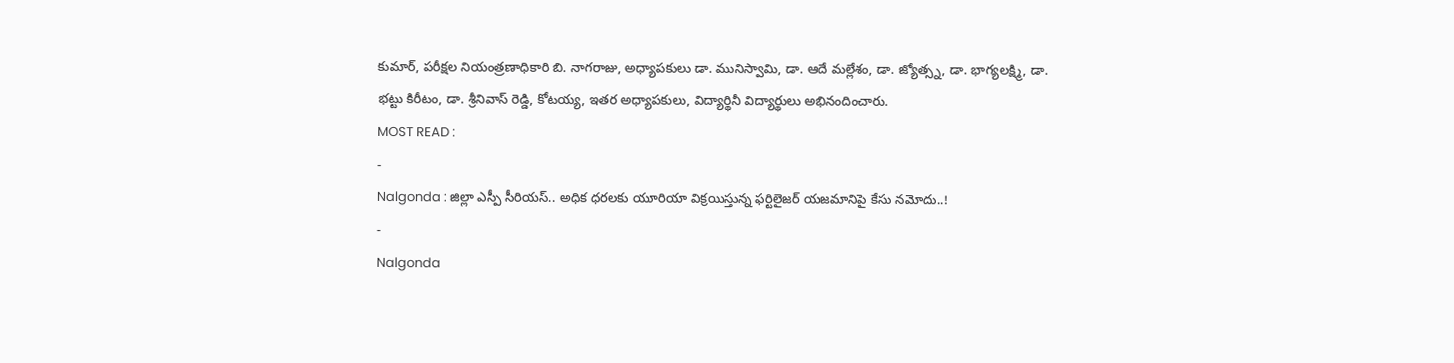కుమార్, పరీక్షల నియంత్రణాధికారి బి. నాగరాజు, అధ్యాపకులు డా. మునిస్వామి, డా. ఆదే మల్లేశం, డా. జ్యోత్స్న, డా. భాగ్యలక్ష్మి, డా. భట్టు కిరీటం, డా. శ్రీనివాస్ రెడ్డి, కోటయ్య, ఇతర అధ్యాపకులు, విద్యార్థినీ విద్యార్థులు అభినందించారు.
MOST READ :
-
Nalgonda : జిల్లా ఎస్పీ సీరియస్.. అధిక ధరలకు యూరియా విక్రయిస్తున్న ఫర్టిలైజర్ యజమానిపై కేసు నమోదు..!
-
Nalgonda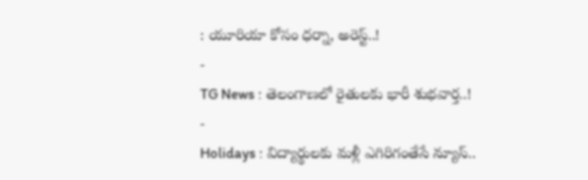: యూరియా కోసం ధర్నా, అరెస్ట్..!
-
TG News : తెలంగాణలో రైతులకు భారీ శుభవార్త..!
-
Holidays : విద్యార్థులకు మళ్లీ ఎగిరిగంతేసే న్యూస్..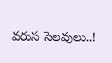వరుస సెలవులు..!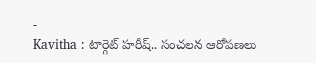-
Kavitha : టార్గెట్ హరీష్.. సంచలన ఆరోపణలు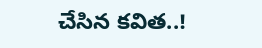చేసిన కవిత..!